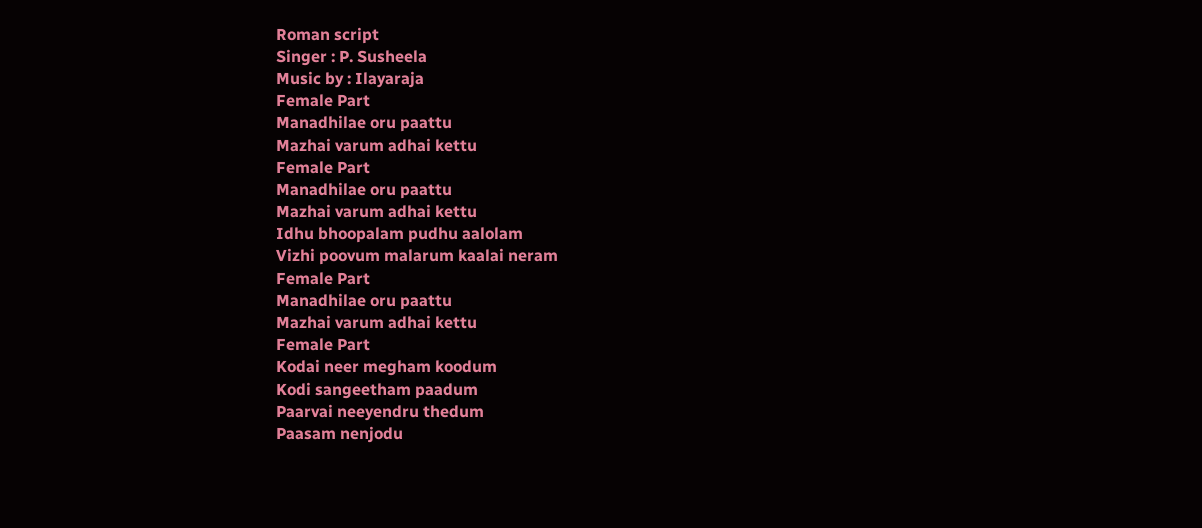Roman script
Singer : P. Susheela
Music by : Ilayaraja
Female Part
Manadhilae oru paattu
Mazhai varum adhai kettu
Female Part
Manadhilae oru paattu
Mazhai varum adhai kettu
Idhu bhoopalam pudhu aalolam
Vizhi poovum malarum kaalai neram
Female Part
Manadhilae oru paattu
Mazhai varum adhai kettu
Female Part
Kodai neer megham koodum
Kodi sangeetham paadum
Paarvai neeyendru thedum
Paasam nenjodu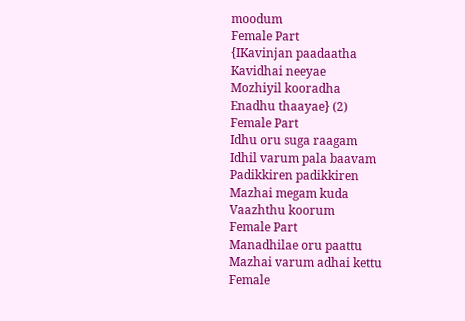moodum
Female Part
{IKavinjan paadaatha
Kavidhai neeyae
Mozhiyil kooradha
Enadhu thaayae} (2)
Female Part
Idhu oru suga raagam
Idhil varum pala baavam
Padikkiren padikkiren
Mazhai megam kuda
Vaazhthu koorum
Female Part
Manadhilae oru paattu
Mazhai varum adhai kettu
Female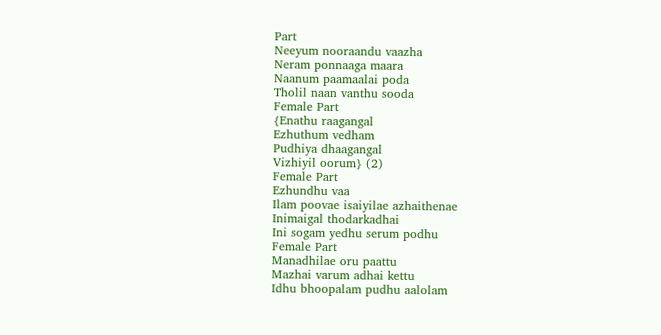Part
Neeyum nooraandu vaazha
Neram ponnaaga maara
Naanum paamaalai poda
Tholil naan vanthu sooda
Female Part
{Enathu raagangal
Ezhuthum vedham
Pudhiya dhaagangal
Vizhiyil oorum} (2)
Female Part
Ezhundhu vaa
Ilam poovae isaiyilae azhaithenae
Inimaigal thodarkadhai
Ini sogam yedhu serum podhu
Female Part
Manadhilae oru paattu
Mazhai varum adhai kettu
Idhu bhoopalam pudhu aalolam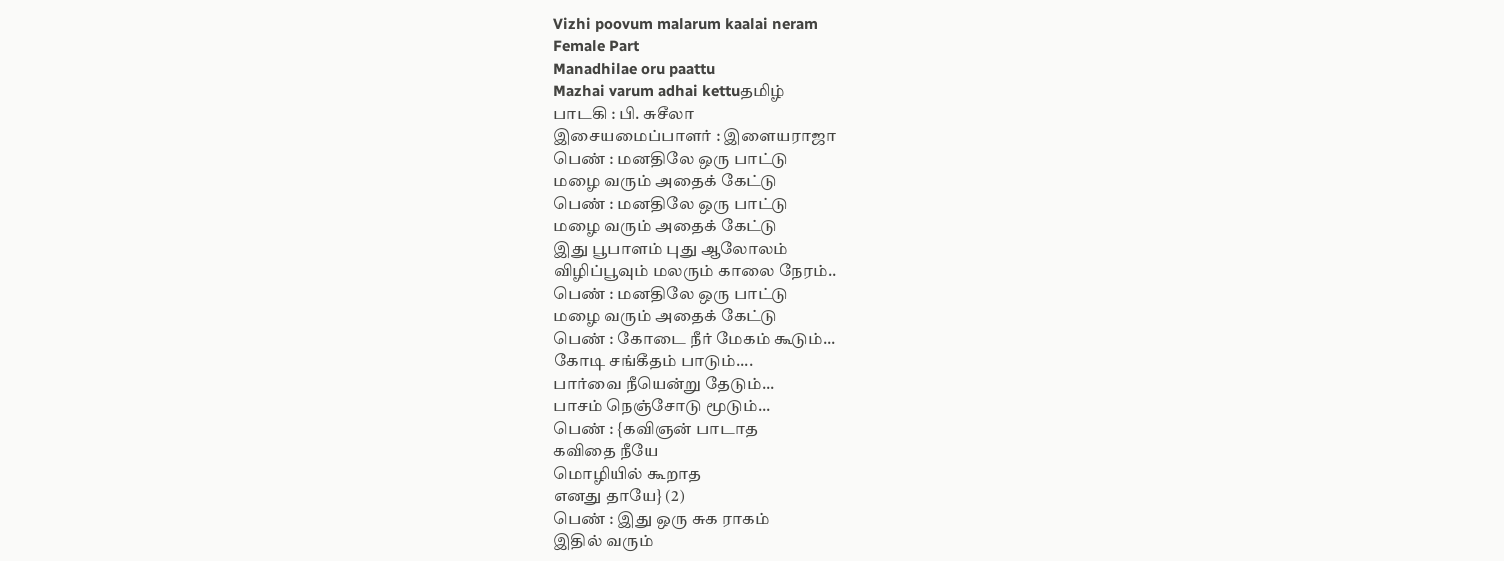Vizhi poovum malarum kaalai neram
Female Part
Manadhilae oru paattu
Mazhai varum adhai kettuதமிழ்
பாடகி : பி. சுசீலா
இசையமைப்பாளர் : இளையராஜா
பெண் : மனதிலே ஒரு பாட்டு
மழை வரும் அதைக் கேட்டு
பெண் : மனதிலே ஒரு பாட்டு
மழை வரும் அதைக் கேட்டு
இது பூபாளம் புது ஆலோலம்
விழிப்பூவும் மலரும் காலை நேரம்..
பெண் : மனதிலே ஒரு பாட்டு
மழை வரும் அதைக் கேட்டு
பெண் : கோடை நீர் மேகம் கூடும்...
கோடி சங்கீதம் பாடும்....
பார்வை நீயென்று தேடும்...
பாசம் நெஞ்சோடு மூடும்...
பெண் : {கவிஞன் பாடாத
கவிதை நீயே
மொழியில் கூறாத
எனது தாயே} (2)
பெண் : இது ஒரு சுக ராகம்
இதில் வரும்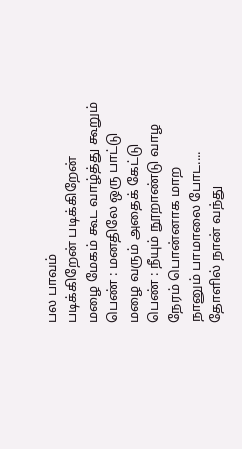பல பாவம்
படிக்கிறேன் படிக்கிறேன்
மழை மேகம் கூட வாழ்த்து கூறும்
பெண் : மனதிலே ஒரு பாட்டு
மழை வரும் அதைக் கேட்டு
பெண் : நீயும் நூறாண்டு வாழ
நேரம் பொன்னாக மாற
நானும் பாமாலை போட....
தோளில் நான் வந்து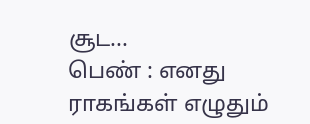சூட...
பெண் : எனது ராகங்கள் எழுதும்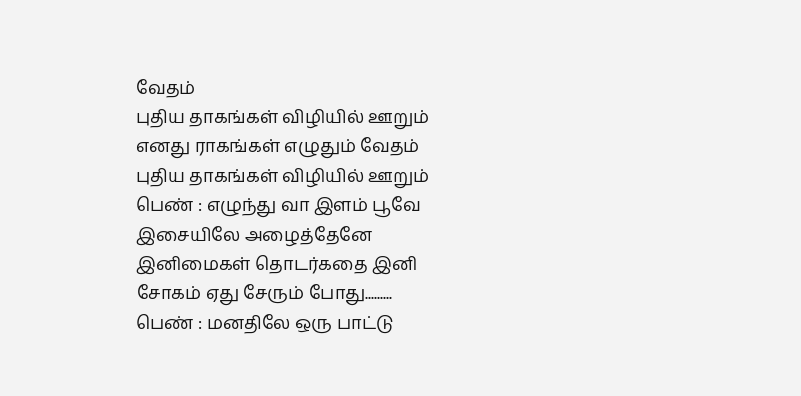வேதம்
புதிய தாகங்கள் விழியில் ஊறும்
எனது ராகங்கள் எழுதும் வேதம்
புதிய தாகங்கள் விழியில் ஊறும்
பெண் : எழுந்து வா இளம் பூவே
இசையிலே அழைத்தேனே
இனிமைகள் தொடர்கதை இனி
சோகம் ஏது சேரும் போது.........
பெண் : மனதிலே ஒரு பாட்டு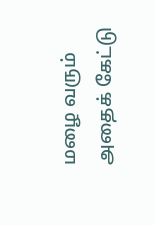மழை வரும் அதைக் கேட்டு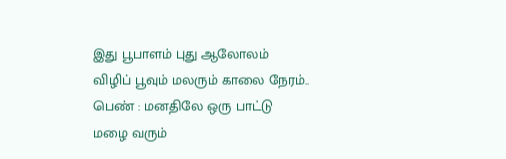இது பூபாளம் புது ஆலோலம்
விழிப் பூவும் மலரும் காலை நேரம்..
பெண் : மனதிலே ஒரு பாட்டு
மழை வரும்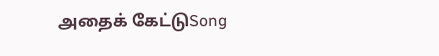அதைக் கேட்டுSong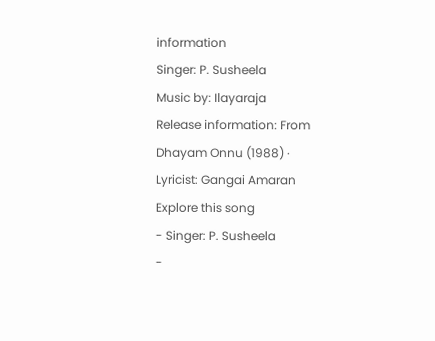information
Singer: P. Susheela
Music by: Ilayaraja
Release information: From Dhayam Onnu (1988) · Lyricist: Gangai Amaran
Explore this song
- Singer: P. Susheela
-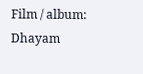Film / album: Dhayam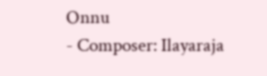Onnu
- Composer: Ilayaraja